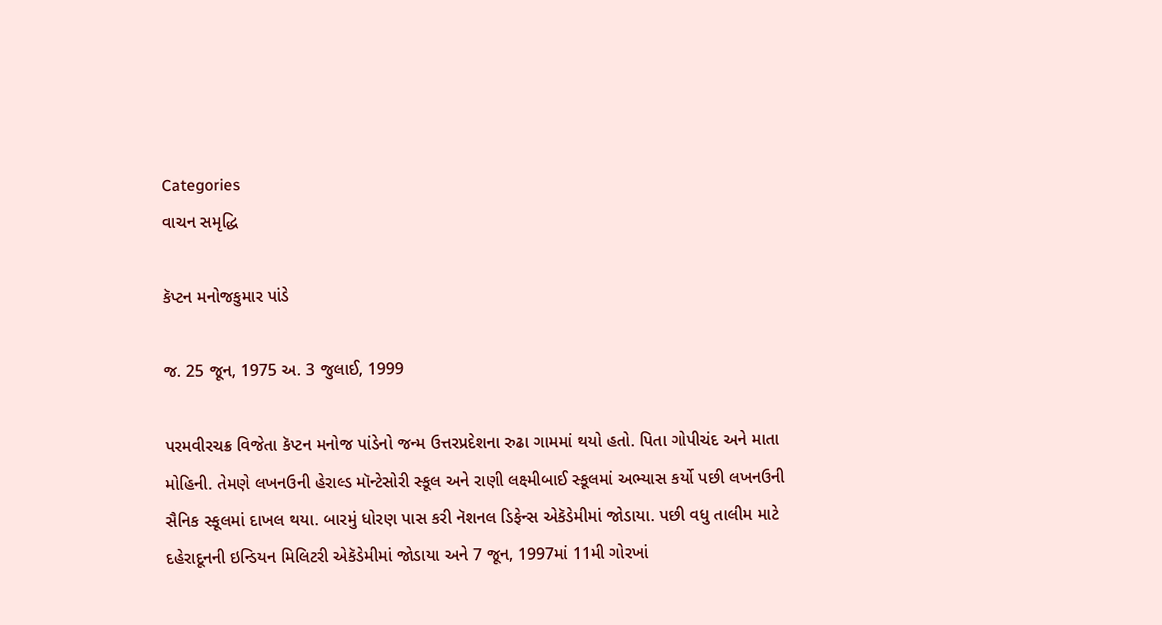Categories
વાચન સમૃદ્ધિ

કૅપ્ટન મનોજકુમાર પાંડે

જ. 25 જૂન, 1975 અ. 3 જુલાઈ, 1999

પરમવીરચક્ર વિજેતા કૅપ્ટન મનોજ પાંડેનો જન્મ ઉત્તરપ્રદેશના રુઢા ગામમાં થયો હતો. પિતા ગોપીચંદ અને માતા મોહિની. તેમણે લખનઉની હેરાલ્ડ મૉન્ટેસોરી સ્કૂલ અને રાણી લક્ષ્મીબાઈ સ્કૂલમાં અભ્યાસ કર્યો પછી લખનઉની સૈનિક સ્કૂલમાં દાખલ થયા. બારમું ધોરણ પાસ કરી નૅશનલ ડિફેન્સ એકૅડેમીમાં જોડાયા. પછી વધુ તાલીમ માટે દહેરાદૂનની ઇન્ડિયન મિલિટરી એકૅડેમીમાં જોડાયા અને 7 જૂન, 1997માં 11મી ગોરખાં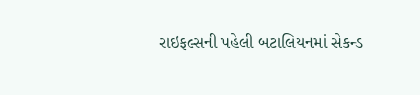રાઇફલ્સની પહેલી બટાલિયનમાં સેકન્ડ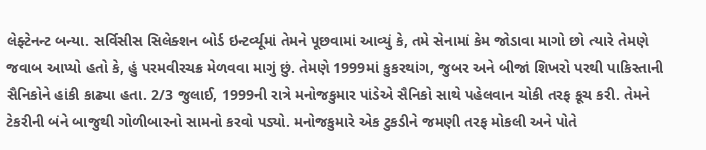લેફ્ટેનન્ટ બન્યા. સર્વિસીસ સિલેક્શન બોર્ડ ઇન્ટર્વ્યૂમાં તેમને પૂછવામાં આવ્યું કે, તમે સેનામાં કેમ જોડાવા માગો છો ત્યારે તેમણે જવાબ આપ્યો હતો કે, હું પરમવીરચક્ર મેળવવા માગું છું. તેમણે 1999માં કુકરથાંગ, જુબર અને બીજાં શિખરો પરથી પાકિસ્તાની સૈનિકોને હાંકી કાઢ્યા હતા. 2/3 જુલાઈ, 1999ની રાત્રે મનોજકુમાર પાંડેએ સૈનિકો સાથે પહેલવાન ચોકી તરફ કૂચ કરી. તેમને ટેકરીની બંને બાજુથી ગોળીબારનો સામનો કરવો પડ્યો. મનોજકુમારે એક ટુકડીને જમણી તરફ મોકલી અને પોતે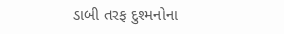ડાબી તરફ દુશ્મનોના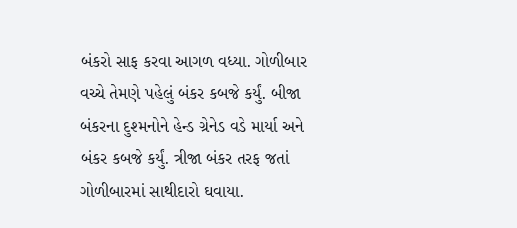બંકરો સાફ કરવા આગળ વધ્યા. ગોળીબાર વચ્ચે તેમણે પહેલું બંકર કબજે કર્યું. બીજા બંકરના દુશ્મનોને હેન્ડ ગ્રેનેડ વડે માર્યા અને બંકર કબજે કર્યું. ત્રીજા બંકર તરફ જતાં ગોળીબારમાં સાથીદારો ઘવાયા.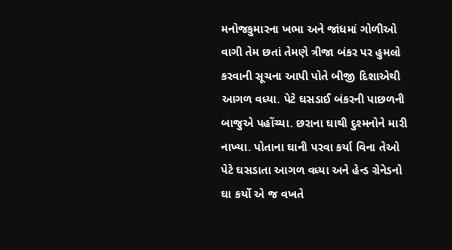મનોજકુમારના ખભા અને જાંધમાં ગોળીઓ વાગી તેમ છતાં તેમણે ત્રીજા બંકર પર હુમલો કરવાની સૂચના આપી પોતે બીજી દિશાએથી આગળ વધ્યા. પેટે ઘસડાઈ બંકરની પાછળની બાજુએ પહોંચ્યા. છરાના ઘાથી દુશ્મનોને મારી નાખ્યા. પોતાના ઘાની પરવા કર્યા વિના તેઓ પેટે ઘસડાતા આગળ વધ્યા અને હેન્ડ ગ્રેનેડનો ઘા કર્યો એ જ વખતે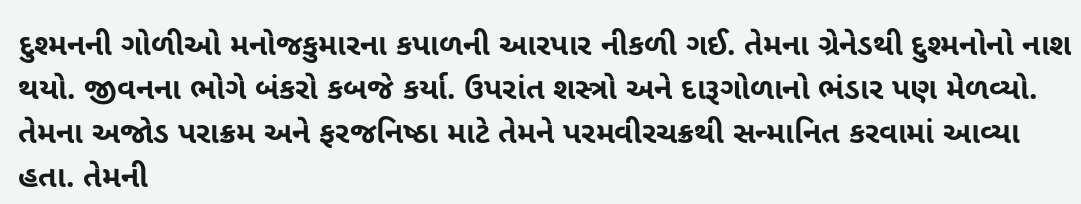દુશ્મનની ગોળીઓ મનોજકુમારના કપાળની આરપાર નીકળી ગઈ. તેમના ગ્રેનેડથી દુશ્મનોનો નાશ થયો. જીવનના ભોગે બંકરો કબજે કર્યા. ઉપરાંત શસ્ત્રો અને દારૂગોળાનો ભંડાર પણ મેળવ્યો. તેમના અજોડ પરાક્રમ અને ફરજનિષ્ઠા માટે તેમને પરમવીરચક્રથી સન્માનિત કરવામાં આવ્યા હતા. તેમની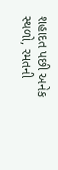શહાદત પછી અનેક સ્થળો, રમતની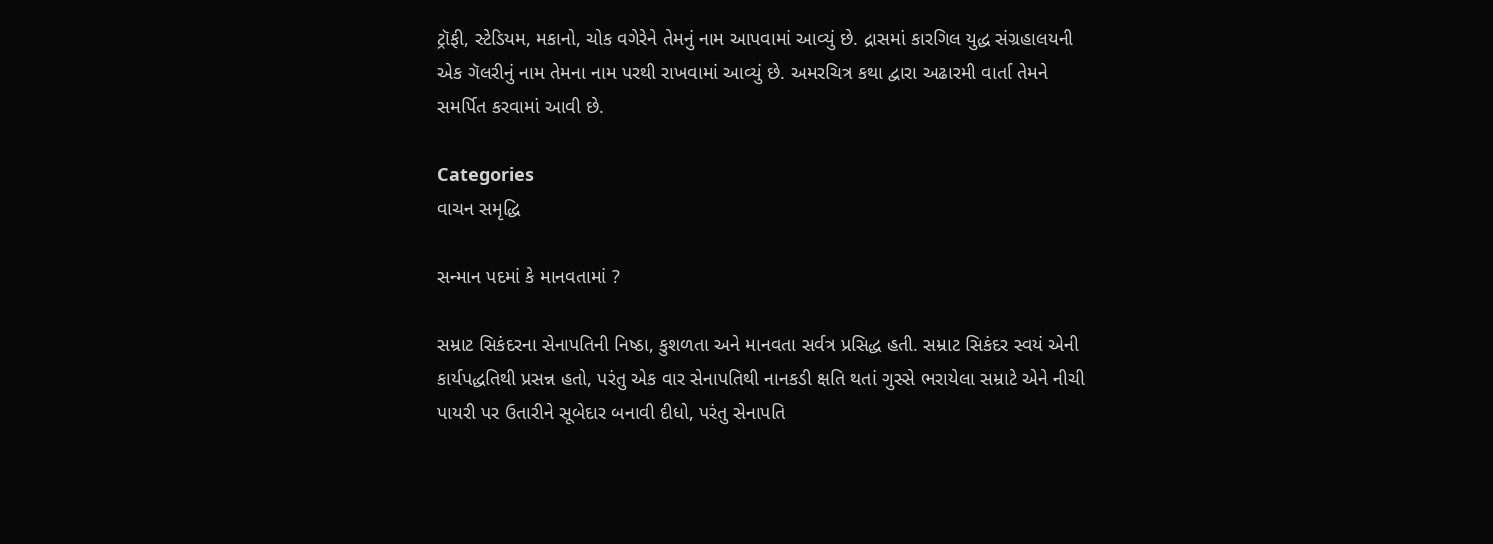ટ્રૉફી, સ્ટેડિયમ, મકાનો, ચોક વગેરેને તેમનું નામ આપવામાં આવ્યું છે. દ્રાસમાં કારગિલ યુદ્ધ સંગ્રહાલયની એક ગૅલરીનું નામ તેમના નામ પરથી રાખવામાં આવ્યું છે. અમરચિત્ર કથા દ્વારા અઢારમી વાર્તા તેમને સમર્પિત કરવામાં આવી છે.

Categories
વાચન સમૃદ્ધિ

સન્માન પદમાં કે માનવતામાં ?

સમ્રાટ સિકંદરના સેનાપતિની નિષ્ઠા, કુશળતા અને માનવતા સર્વત્ર પ્રસિદ્ધ હતી. સમ્રાટ સિકંદર સ્વયં એની કાર્યપદ્ધતિથી પ્રસન્ન હતો, પરંતુ એક વાર સેનાપતિથી નાનકડી ક્ષતિ થતાં ગુસ્સે ભરાયેલા સમ્રાટે એને નીચી પાયરી પર ઉતારીને સૂબેદાર બનાવી દીધો, પરંતુ સેનાપતિ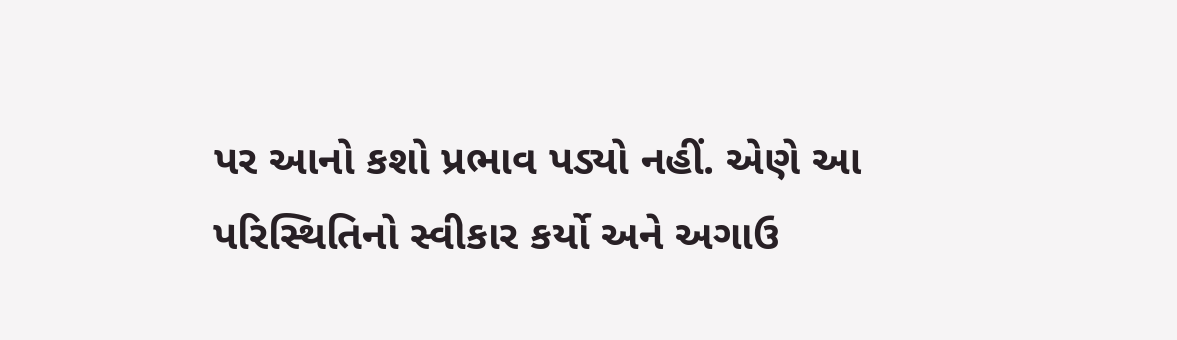પર આનો કશો પ્રભાવ પડ્યો નહીં. એણે આ પરિસ્થિતિનો સ્વીકાર કર્યો અને અગાઉ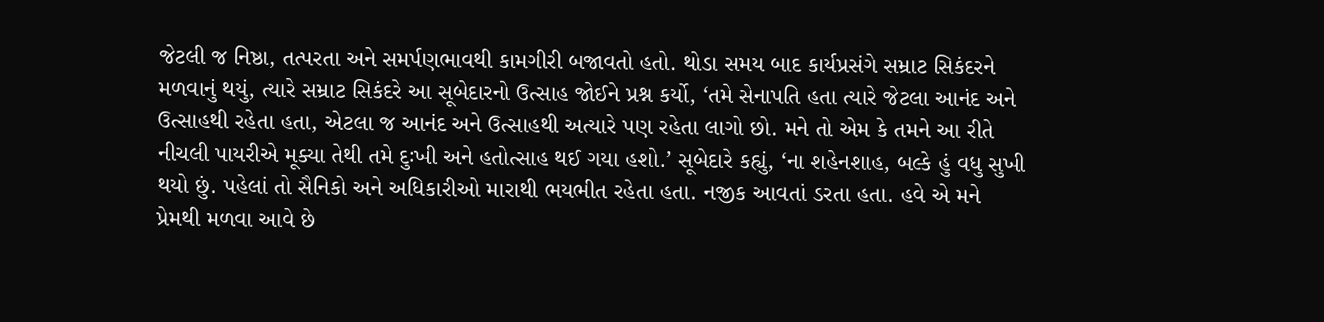જેટલી જ નિષ્ઠા, તત્પરતા અને સમર્પણભાવથી કામગીરી બજાવતો હતો. થોડા સમય બાદ કાર્યપ્રસંગે સમ્રાટ સિકંદરને મળવાનું થયું, ત્યારે સમ્રાટ સિકંદરે આ સૂબેદારનો ઉત્સાહ જોઈને પ્રશ્ન કર્યો, ‘તમે સેનાપતિ હતા ત્યારે જેટલા આનંદ અને ઉત્સાહથી રહેતા હતા, એટલા જ આનંદ અને ઉત્સાહથી અત્યારે પણ રહેતા લાગો છો. મને તો એમ કે તમને આ રીતે નીચલી પાયરીએ મૂક્યા તેથી તમે દુઃખી અને હતોત્સાહ થઈ ગયા હશો.’ સૂબેદારે કહ્યું, ‘ના શહેનશાહ, બલ્કે હું વધુ સુખી થયો છું. પહેલાં તો સૈનિકો અને અધિકારીઓ મારાથી ભયભીત રહેતા હતા. નજીક આવતાં ડરતા હતા. હવે એ મને પ્રેમથી મળવા આવે છે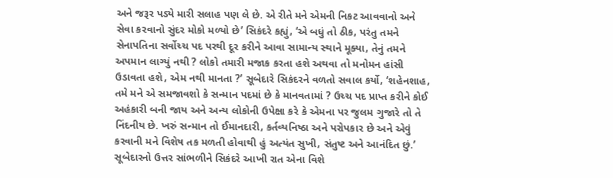અને જરૂર પડ્યે મારી સલાહ પણ લે છે. એ રીતે મને એમની નિકટ આવવાનો અને સેવા કરવાનો સુંદર મોકો મળ્યો છે’ સિકંદરે કહ્યું, ‘એ બધું તો ઠીક, પરંતુ તમને સેનાપતિના સર્વોચ્ચ પદ પરથી દૂર કરીને આવા સામાન્ય સ્થાને મૂક્યા, તેનું તમને અપમાન લાગ્યું નથી ? લોકો તમારી મજાક કરતા હશે અથવા તો મનોમન હાંસી ઉડાવતા હશે, એમ નથી માનતા ?’ સૂબેદારે સિકંદરને વળતો સવાલ કર્યો, ‘શહેનશાહ, તમે મને એ સમજાવશો કે સન્માન પદમાં છે કે માનવતામાં ? ઉચ્ચ પદ પ્રાપ્ત કરીને કોઈ અહંકારી બની જાય અને અન્ય લોકોની ઉપેક્ષા કરે કે એમના પર જુલમ ગુજારે તો તે નિંદનીય છે. ખરું સન્માન તો ઈમાનદારી, કર્તવ્યનિષ્ઠા અને પરોપકાર છે અને એવું કરવાની મને વિશેષ તક મળતી હોવાથી હું અત્યંત સુખી, સંતુષ્ટ અને આનંદિત છું.’ સૂબેદારનો ઉત્તર સાંભળીને સિકંદરે આખી રાત એના વિશે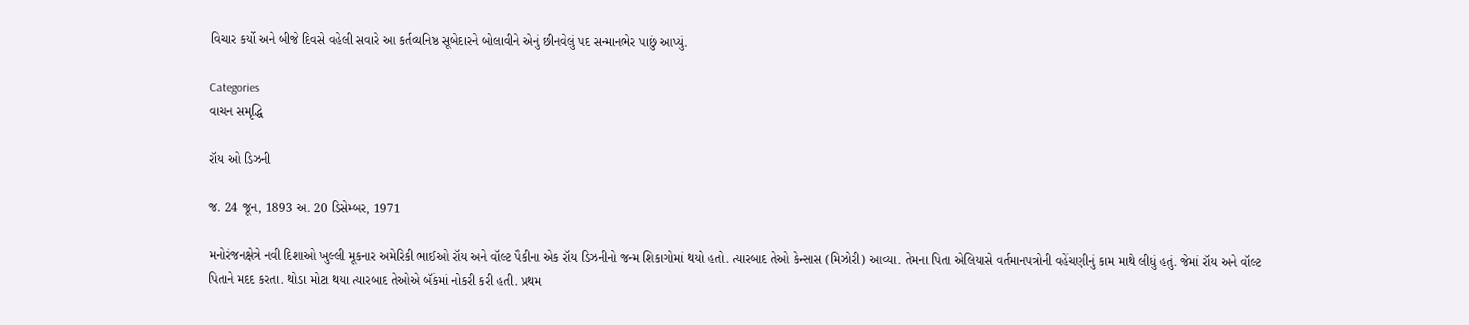વિચાર કર્યો અને બીજે દિવસે વહેલી સવારે આ કર્તવ્યનિષ્ઠ સૂબેદારને બોલાવીને એનું છીનવેલું પદ સન્માનભેર પાછું આપ્યું.

Categories
વાચન સમૃદ્ધિ

રૉય ઓ ડિઝની

જ. 24 જૂન, 1893 અ. 20 ડિસેમ્બર, 1971

મનોરંજનક્ષેત્રે નવી દિશાઓ ખુલ્લી મૂકનાર અમેરિકી ભાઈઓ રૉય અને વૉલ્ટ પૈકીના એક રૉય ડિઝનીનો જન્મ શિકાગોમાં થયો હતો. ત્યારબાદ તેઓ કેન્સાસ (મિઝોરી) આવ્યા. તેમના પિતા એલિયાસે વર્તમાનપત્રોની વહેંચણીનું કામ માથે લીધું હતું. જેમાં રૉય અને વૉલ્ટ પિતાને મદદ કરતા. થોડા મોટા થયા ત્યારબાદ તેઓએ બૅંકમાં નોકરી કરી હતી. પ્રથમ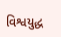વિશ્વયુદ્ધ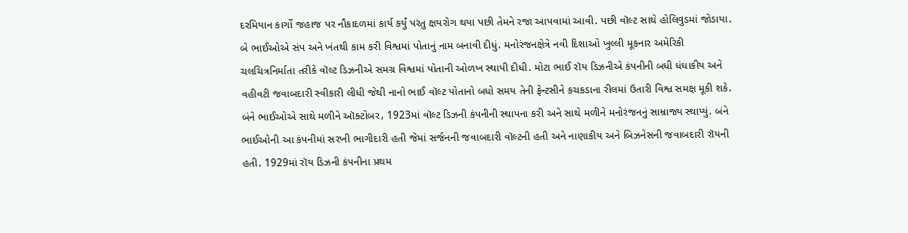દરમિયાન કાર્ગો જહાજ પર નૌકાદળમાં કાર્ય કર્યું પરંતુ ક્ષયરોગ થયા પછી તેમને રજા આપવામાં આવી. પછી વૉલ્ટ સાથે હોલિવુડમાં જોડાયા. બે ભાઈઓએ સંપ અને ખંતથી કામ કરી વિશ્વમાં પોતાનું નામ બનાવી દીધું. મનોરંજનક્ષેત્રે નવી દિશાઓ ખુલ્લી મૂકનાર અમેરિકી ચલચિત્રનિર્માતા તરીકે વૉલ્ટ ડિઝનીએ સમગ્ર વિશ્વમાં પોતાની ઓળખ સ્થાપી દીધી. મોટા ભાઈ રૉય ડિઝનીએ કંપનીની બધી ધંધાકીય અને વહીવટી જવાબદારી સ્વીકારી લીધી જેથી નાનો ભાઈ વૉલ્ટ પોતાનો બધો સમય તેની ફેન્ટસીને કચકડાના રીલમાં ઉતારી વિશ્વ સમક્ષ મૂકી શકે. બંને ભાઈઓએ સાથે મળીને ઑક્ટોબર, 1923માં વૉલ્ટ ડિઝની કંપનીની સ્થાપના કરી અને સાથે મળીને મનોરંજનનું સામ્રાજ્ય સ્થાપ્યું. બંને ભાઈઓની આ કંપનીમાં સરખી ભાગીદારી હતી જેમાં સર્જનની જવાબદારી વૉલ્ટની હતી અને નાણાકીય અને બિઝનેસની જવાબદારી રૉયની હતી. 1929માં રૉય ડિઝની કંપનીના પ્રથમ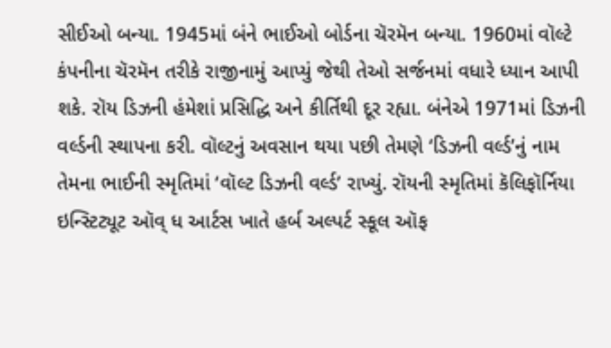સીઈઓ બન્યા. 1945માં બંને ભાઈઓ બોર્ડના ચૅરમૅન બન્યા. 1960માં વૉલ્ટે કંપનીના ચૅરમૅન તરીકે રાજીનામું આપ્યું જેથી તેઓ સર્જનમાં વધારે ધ્યાન આપી શકે. રૉય ડિઝની હંમેશાં પ્રસિદ્ધિ અને કીર્તિથી દૂર રહ્યા. બંનેએ 1971માં ડિઝની વર્લ્ડની સ્થાપના કરી. વૉલ્ટનું અવસાન થયા પછી તેમણે ‘ડિઝની વર્લ્ડ’નું નામ તેમના ભાઈની સ્મૃતિમાં ‘વૉલ્ટ ડિઝની વર્લ્ડ’ રાખ્યું. રૉયની સ્મૃતિમાં કૅલિફૉર્નિયા ઇન્સ્ટિટ્યૂટ ઑવ્ ધ આર્ટસ ખાતે હર્બ અલ્પર્ટ સ્કૂલ ઑફ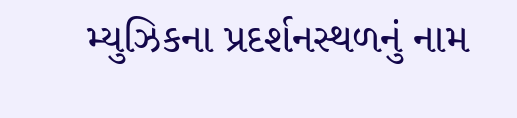મ્યુઝિકના પ્રદર્શનસ્થળનું નામ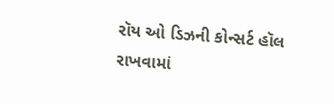રૉય ઓ ડિઝની કોન્સર્ટ હૉલ રાખવામાં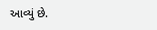આવ્યું છે.